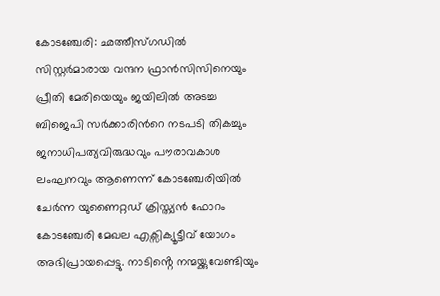കോടഞ്ചേരി: ഛത്തീസ്ഗഡിൽ സിസ്റ്റർമാരായ വന്ദന ഫ്രാൻസിസിനെയും പ്രീതി മേരിയെയും ജയിലിൽ അടച്ച ബിജെപി സർക്കാരിൻറെ നടപടി തികച്ചും ജനാധിപത്യവിരുദ്ധവും പൗരാവകാശ ലംഘനവും ആണെന്ന് കോടഞ്ചേരിയിൽ ചേർന്ന യുണൈറ്റഡ് ക്രിസ്ത്യൻ ഫോറം കോടഞ്ചേരി മേഖല എക്സിക്യൂട്ടീവ് യോഗം അഭിപ്രായപ്പെട്ടു. നാടിൻ്റെ നന്മയ്ക്കുവേണ്ടിയും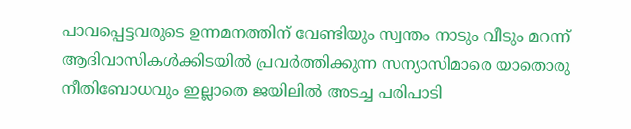പാവപ്പെട്ടവരുടെ ഉന്നമനത്തിന് വേണ്ടിയും സ്വന്തം നാടും വീടും മറന്ന് ആദിവാസികൾക്കിടയിൽ പ്രവർത്തിക്കുന്ന സന്യാസിമാരെ യാതൊരു നീതിബോധവും ഇല്ലാതെ ജയിലിൽ അടച്ച പരിപാടി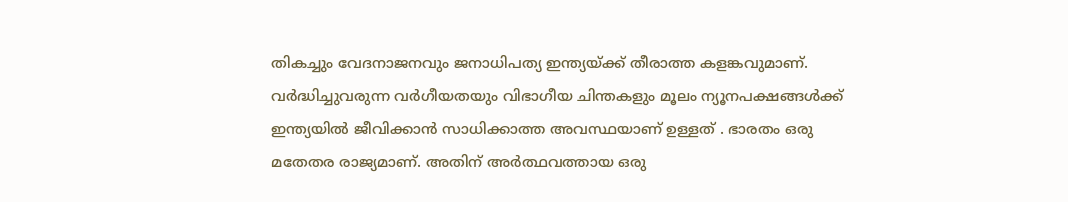തികച്ചും വേദനാജനവും ജനാധിപത്യ ഇന്ത്യയ്ക്ക് തീരാത്ത കളങ്കവുമാണ്. വർദ്ധിച്ചുവരുന്ന വർഗീയതയും വിഭാഗീയ ചിന്തകളും മൂലം ന്യൂനപക്ഷങ്ങൾക്ക് ഇന്ത്യയിൽ ജീവിക്കാൻ സാധിക്കാത്ത അവസ്ഥയാണ് ഉള്ളത് . ഭാരതം ഒരു മതേതര രാജ്യമാണ്. അതിന് അർത്ഥവത്തായ ഒരു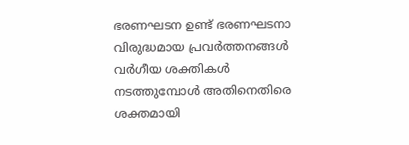ഭരണഘടന ഉണ്ട് ഭരണഘടനാ വിരുദ്ധമായ പ്രവർത്തനങ്ങൾ വർഗീയ ശക്തികൾ നടത്തുമ്പോൾ അതിനെതിരെ ശക്തമായി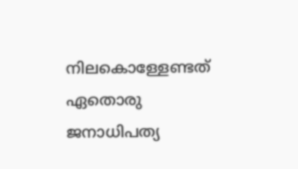നിലകൊള്ളേണ്ടത് ഏതൊരു ജനാധിപത്യ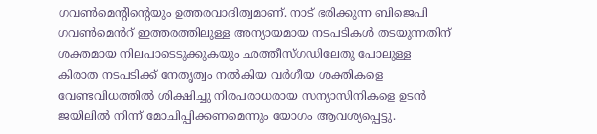ഗവൺമെൻ്റിൻ്റെയും ഉത്തരവാദിത്വമാണ്. നാട് ഭരിക്കുന്ന ബിജെപി ഗവൺമെൻറ് ഇത്തരത്തിലുള്ള അന്യായമായ നടപടികൾ തടയുന്നതിന് ശക്തമായ നിലപാടെടുക്കുകയും ഛത്തീസ്ഗഡിലേതു പോലുള്ള കിരാത നടപടിക്ക് നേതൃത്വം നൽകിയ വർഗീയ ശക്തികളെ വേണ്ടവിധത്തിൽ ശിക്ഷിച്ചു നിരപരാധരായ സന്യാസിനികളെ ഉടൻ ജയിലിൽ നിന്ന് മോചിപ്പിക്കണമെന്നും യോഗം ആവശ്യപ്പെട്ടു.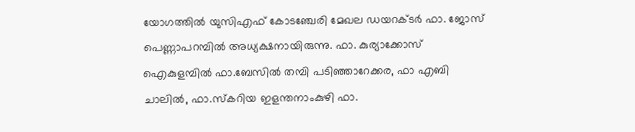യോഗത്തിൽ യുസിഎഫ് കോടഞ്ചേരി മേഖല ഡയറക്ടർ ഫാ. ജോസ് പെണ്ണാപറമ്പിൽ അധ്യക്ഷനായിരുന്നു. ഫാ. കുര്യാക്കോസ് ഐകുളമ്പിൽ ഫാ.ബേസിൽ തമ്പി പടിഞ്ഞാറേക്കര, ഫാ എബി ചാലിൽ, ഫാ.സ്കറിയ ഇളന്തനാംകുഴി ഫാ.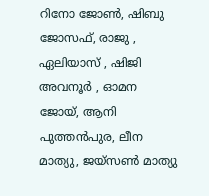റിനോ ജോൺ, ഷിബു ജോസഫ്, രാജു , ഏലിയാസ് , ഷിജി അവനൂർ , ഓമന ജോയ്, ആനി പുത്തൻപുര, ലീന മാത്യു, ജയ്സൺ മാത്യു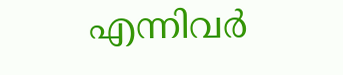എന്നിവർ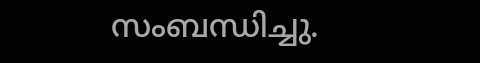സംബന്ധിച്ചു.